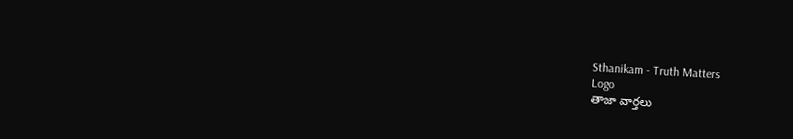Sthanikam - Truth Matters
Logo
తాజా వార్తలు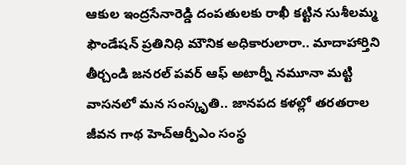ఆకుల ఇంద్రసేనారెడ్డి దంపతులకు రాఖీ కట్టిన సుశీలమ్మ ఫౌండేషన్ ప్రతినిధి మౌనిక అధికారులారా.. మాదాహార్తిని తీర్చండి జనరల్ పవర్ ఆఫ్ అటార్నీ నమూనా మట్టి వాసనలో మన సంస్కృతి.. జానపద కళల్లో తరతరాల జీవన గాథ హెచ్ఆర్పీఎం సంస్థ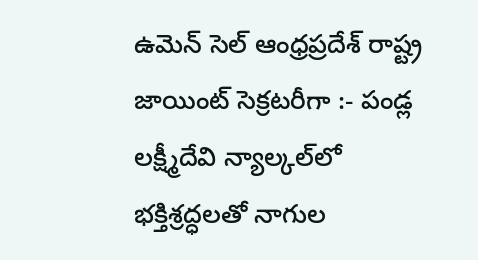ఉమెన్ సెల్ ఆంధ్రప్రదేశ్ రాష్ట్ర జాయింట్ సెక్రటరీగా :- పండ్ల లక్ష్మీదేవి న్యాల్కల్‌లో భక్తిశ్రద్ధలతో నాగుల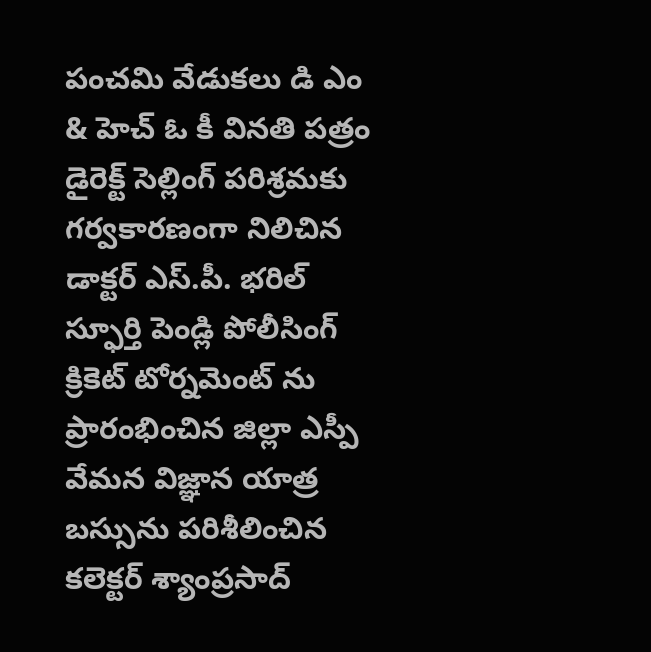పంచమి వేడుకలు డి ఎం & హెచ్ ఓ కీ వినతి పత్రం డైరెక్ట్ సెల్లింగ్ పరిశ్రమకు గర్వకారణంగా నిలిచిన డాక్టర్ ఎస్.పీ. భరిల్ స్ఫూర్తి పెండ్లి పోలీసింగ్ క్రికెట్ టోర్నమెంట్ ను ప్రారంభించిన జిల్లా ఎస్పీ వేమన విజ్ఞాన యాత్ర బస్సును పరిశీలించిన కలెక్టర్ శ్యాంప్రసాద్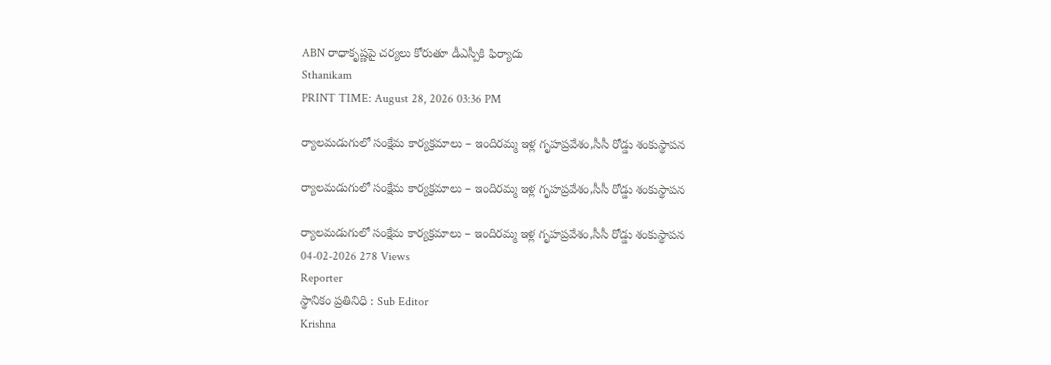ABN రాధాకృష్ణపై చర్యలు కోరుతూ డీఎస్పీకి ఫిర్యాదు
Sthanikam
PRINT TIME: August 28, 2026 03:36 PM

ర్యాలమడుగులో సంక్షేమ కార్యక్రమాలు – ఇందిరమ్మ ఇళ్ల గృహప్రవేశం,సీసీ రోడ్డు శంకుస్థాపన

ర్యాలమడుగులో సంక్షేమ కార్యక్రమాలు – ఇందిరమ్మ ఇళ్ల గృహప్రవేశం,సీసీ రోడ్డు శంకుస్థాపన

ర్యాలమడుగులో సంక్షేమ కార్యక్రమాలు – ఇందిరమ్మ ఇళ్ల గృహప్రవేశం,సీసీ రోడ్డు శంకుస్థాపన
04-02-2026 278 Views
Reporter
స్థానికం ప్రతినిధి : Sub Editor
Krishna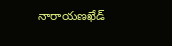నారాయణఖేడ్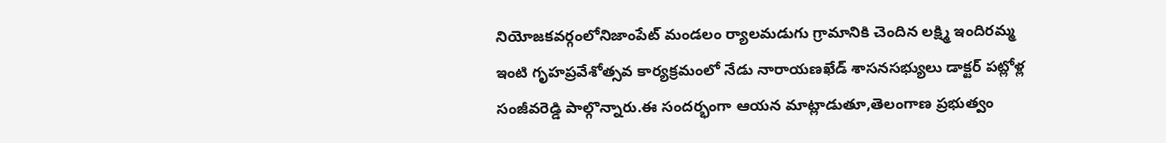నియోజకవర్గంలోనిజాంపేట్ మండలం ర్యాలమడుగు గ్రామానికి చెందిన లక్ష్మి ఇందిరమ్మ ఇంటి గృహప్రవేశోత్సవ కార్యక్రమంలో నేడు నారాయణఖేడ్ శాసనసభ్యులు డాక్టర్ పట్లోళ్ల సంజీవరెడ్డి పాల్గొన్నారు.ఈ సందర్భంగా ఆయన మాట్లాడుతూ,తెలంగాణ ప్రభుత్వం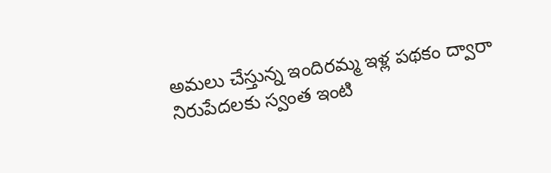అమలు చేస్తున్న ఇందిరమ్మ ఇళ్ల పథకం ద్వారా నిరుపేదలకు స్వంత ఇంటి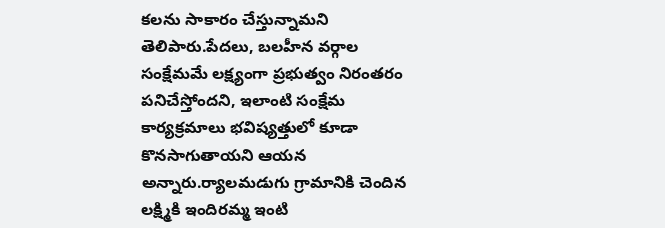కలను సాకారం చేస్తున్నామని తెలిపారు.పేదలు, బలహీన వర్గాల సంక్షేమమే లక్ష్యంగా ప్రభుత్వం నిరంతరం పనిచేస్తోందని, ఇలాంటి సంక్షేమ కార్యక్రమాలు భవిష్యత్తులో కూడా కొనసాగుతాయని ఆయన అన్నారు.ర్యాలమడుగు గ్రామానికి చెందిన లక్ష్మికి ఇందిరమ్మ ఇంటి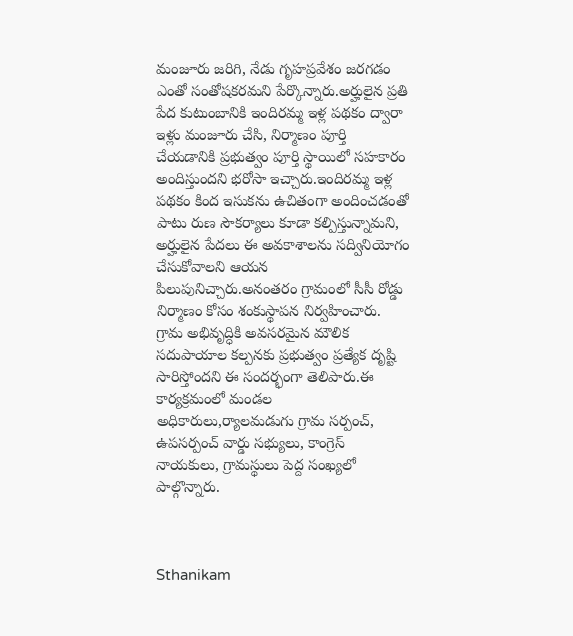మంజూరు జరిగి, నేడు గృహప్రవేశం జరగడం ఎంతో సంతోషకరమని పేర్కొన్నారు.అర్హులైన ప్రతి పేద కుటుంబానికి ఇందిరమ్మ ఇళ్ల పథకం ద్వారా ఇళ్లు మంజూరు చేసి, నిర్మాణం పూర్తి చేయడానికి ప్రభుత్వం పూర్తి స్థాయిలో సహకారం అందిస్తుందని భరోసా ఇచ్చారు.ఇందిరమ్మ ఇళ్ల పథకం కింద ఇసుకను ఉచితంగా అందించడంతో పాటు రుణ సౌకర్యాలు కూడా కల్పిస్తున్నామని, అర్హులైన పేదలు ఈ అవకాశాలను సద్వినియోగం చేసుకోవాలని ఆయన పిలుపునిచ్చారు.అనంతరం గ్రామంలో సీసీ రోడ్డు నిర్మాణం కోసం శంకుస్థాపన నిర్వహించారు. గ్రామ అభివృద్ధికి అవసరమైన మౌలిక సదుపాయాల కల్పనకు ప్రభుత్వం ప్రత్యేక దృష్టి సారిస్తోందని ఈ సందర్భంగా తెలిపారు.ఈ కార్యక్రమంలో మండల అధికారులు,ర్యాలమడుగు గ్రామ సర్పంచ్, ఉపసర్పంచ్ వార్డు సభ్యులు, కాంగ్రెస్ నాయకులు, గ్రామస్థులు పెద్ద సంఖ్యలో పాల్గొన్నారు.



Sthanikam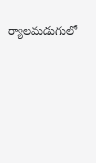ర్యాలమడుగులో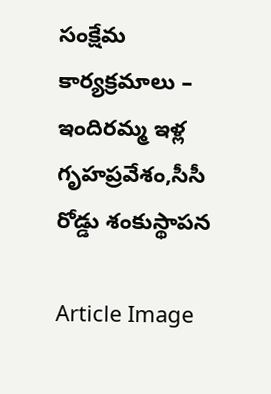సంక్షేమ కార్యక్రమాలు – ఇందిరమ్మ ఇళ్ల గృహప్రవేశం,సీసీ రోడ్డు శంకుస్థాపన

Article Image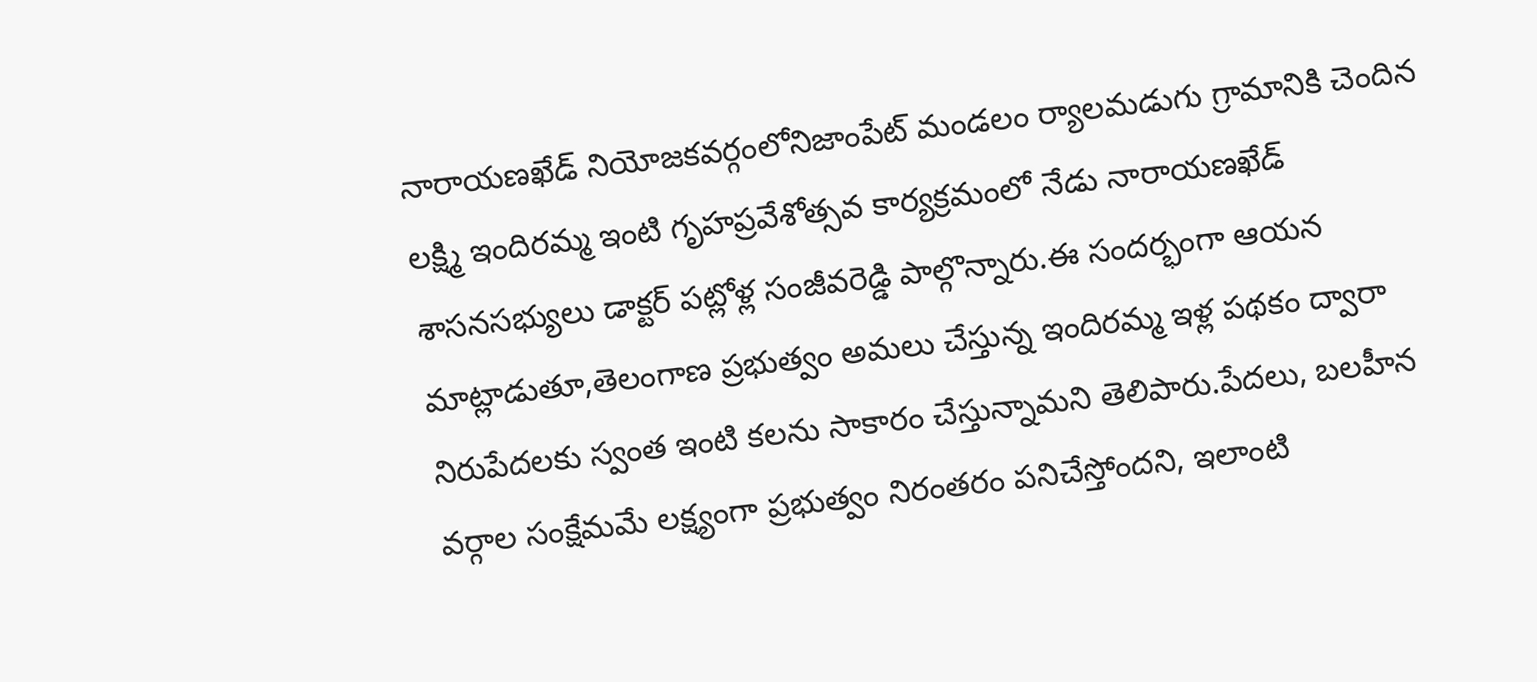నారాయణఖేడ్ నియోజకవర్గంలోనిజాంపేట్ మండలం ర్యాలమడుగు గ్రామానికి చెందిన లక్ష్మి ఇందిరమ్మ ఇంటి గృహప్రవేశోత్సవ కార్యక్రమంలో నేడు నారాయణఖేడ్ శాసనసభ్యులు డాక్టర్ పట్లోళ్ల సంజీవరెడ్డి పాల్గొన్నారు.ఈ సందర్భంగా ఆయన మాట్లాడుతూ,తెలంగాణ ప్రభుత్వం అమలు చేస్తున్న ఇందిరమ్మ ఇళ్ల పథకం ద్వారా నిరుపేదలకు స్వంత ఇంటి కలను సాకారం చేస్తున్నామని తెలిపారు.పేదలు, బలహీన వర్గాల సంక్షేమమే లక్ష్యంగా ప్రభుత్వం నిరంతరం పనిచేస్తోందని, ఇలాంటి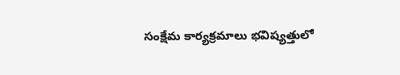సంక్షేమ కార్యక్రమాలు భవిష్యత్తులో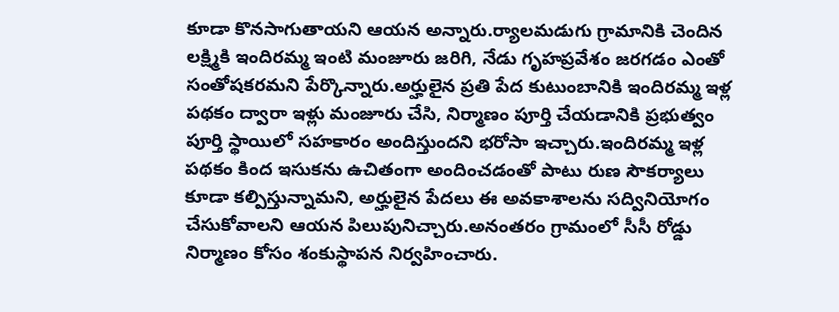కూడా కొనసాగుతాయని ఆయన అన్నారు.ర్యాలమడుగు గ్రామానికి చెందిన లక్ష్మికి ఇందిరమ్మ ఇంటి మంజూరు జరిగి, నేడు గృహప్రవేశం జరగడం ఎంతో సంతోషకరమని పేర్కొన్నారు.అర్హులైన ప్రతి పేద కుటుంబానికి ఇందిరమ్మ ఇళ్ల పథకం ద్వారా ఇళ్లు మంజూరు చేసి, నిర్మాణం పూర్తి చేయడానికి ప్రభుత్వం పూర్తి స్థాయిలో సహకారం అందిస్తుందని భరోసా ఇచ్చారు.ఇందిరమ్మ ఇళ్ల పథకం కింద ఇసుకను ఉచితంగా అందించడంతో పాటు రుణ సౌకర్యాలు కూడా కల్పిస్తున్నామని, అర్హులైన పేదలు ఈ అవకాశాలను సద్వినియోగం చేసుకోవాలని ఆయన పిలుపునిచ్చారు.అనంతరం గ్రామంలో సీసీ రోడ్డు నిర్మాణం కోసం శంకుస్థాపన నిర్వహించారు.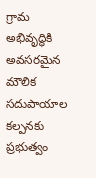గ్రామ అభివృద్ధికి అవసరమైన మౌలిక సదుపాయాల కల్పనకు ప్రభుత్వం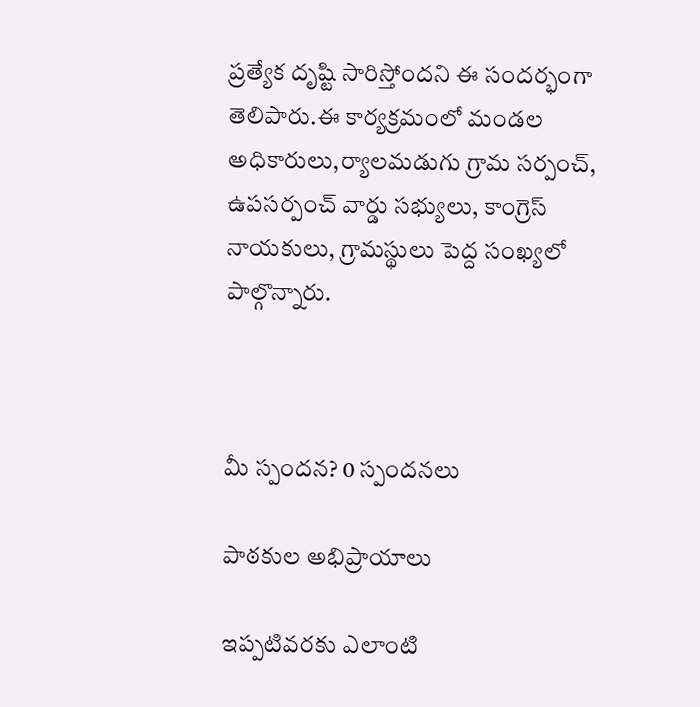ప్రత్యేక దృష్టి సారిస్తోందని ఈ సందర్భంగా తెలిపారు.ఈ కార్యక్రమంలో మండల అధికారులు,ర్యాలమడుగు గ్రామ సర్పంచ్, ఉపసర్పంచ్ వార్డు సభ్యులు, కాంగ్రెస్ నాయకులు, గ్రామస్థులు పెద్ద సంఖ్యలో పాల్గొన్నారు.



మీ స్పందన? 0 స్పందనలు

పాఠకుల అభిప్రాయాలు

ఇప్పటివరకు ఎలాంటి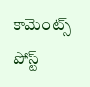కామెంట్స్ పోస్ట్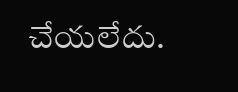చేయలేదు.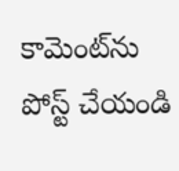కామెంట్‌ను పోస్ట్ చేయండి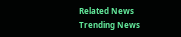Related News
Trending News